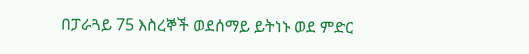በፓራጓይ 75 እስረኞች ወደሰማይ ይትነኑ ወደ ምድር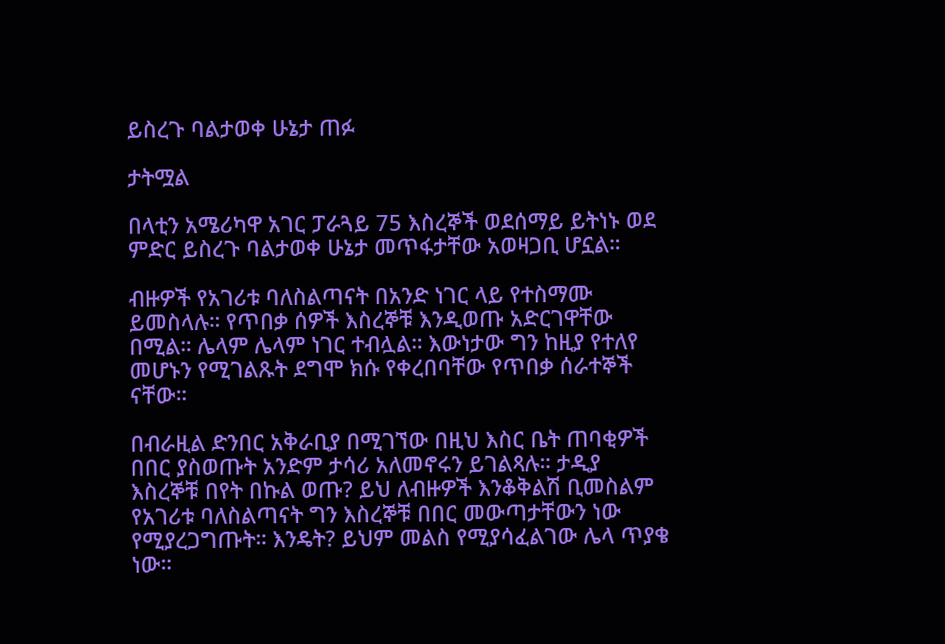ይስረጉ ባልታወቀ ሁኔታ ጠፉ

ታትሟል

በላቲን አሜሪካዋ አገር ፓራጓይ 75 እስረኞች ወደሰማይ ይትነኑ ወደ ምድር ይስረጉ ባልታወቀ ሁኔታ መጥፋታቸው አወዛጋቢ ሆኗል።

ብዙዎች የአገሪቱ ባለስልጣናት በአንድ ነገር ላይ የተስማሙ ይመስላሉ። የጥበቃ ሰዎች እስረኞቹ እንዲወጡ አድርገዋቸው በሚል። ሌላም ሌላም ነገር ተብሏል። እውነታው ግን ከዚያ የተለየ መሆኑን የሚገልጹት ደግሞ ክሱ የቀረበባቸው የጥበቃ ሰራተኞች ናቸው።

በብራዚል ድንበር አቅራቢያ በሚገኘው በዚህ እስር ቤት ጠባቂዎች በበር ያስወጡት አንድም ታሳሪ አለመኖሩን ይገልጻሉ። ታዲያ እስረኞቹ በየት በኩል ወጡ? ይህ ለብዙዎች እንቆቅልሽ ቢመስልም የአገሪቱ ባለስልጣናት ግን እስረኞቹ በበር መውጣታቸውን ነው የሚያረጋግጡት። እንዴት? ይህም መልስ የሚያሳፈልገው ሌላ ጥያቄ ነው።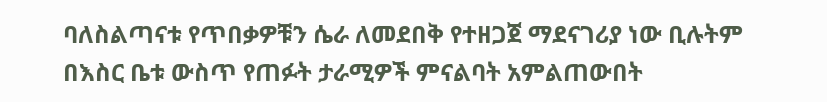ባለስልጣናቱ የጥበቃዎቹን ሴራ ለመደበቅ የተዘጋጀ ማደናገሪያ ነው ቢሉትም በእስር ቤቱ ውስጥ የጠፉት ታራሚዎች ምናልባት አምልጠውበት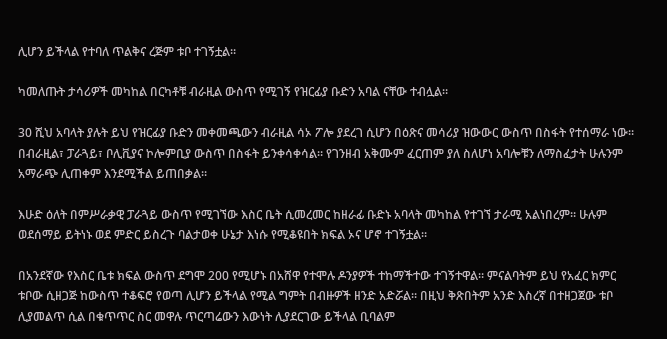ሊሆን ይችላል የተባለ ጥልቅና ረጅም ቱቦ ተገኝቷል።

ካመለጡት ታሳሪዎች መካከል በርካቶቹ ብራዚል ውስጥ የሚገኝ የዝርፊያ ቡድን አባል ናቸው ተብሏል።

30 ሺህ አባላት ያሉት ይህ የዝርፊያ ቡድን መቀመጫውን ብራዚል ሳኦ ፖሎ ያደረገ ሲሆን በዕጽና መሳሪያ ዝውውር ውስጥ በስፋት የተሰማራ ነው። በብራዚል፣ ፓራጓይ፣ ቦሊቪያና ኮሎምቢያ ውስጥ በስፋት ይንቀሳቀሳል። የገንዘብ አቅሙም ፈርጠም ያለ ስለሆነ አባሎቹን ለማስፈታት ሁሉንም አማራጭ ሊጠቀም እንደሚችል ይጠበቃል።

እሁድ ዕለት በምሥራቃዊ ፓራጓይ ውስጥ የሚገኘው እስር ቤት ሲመረመር ከዘራፊ ቡድኑ አባላት መካከል የተገኘ ታራሚ አልነበረም። ሁሉም ወደሰማይ ይትነኑ ወደ ምድር ይስረጉ ባልታወቀ ሁኔታ እነሱ የሚቆዩበት ክፍል ኦና ሆኖ ተገኝቷል።

በአንደኛው የእስር ቤቱ ክፍል ውስጥ ደግሞ 200 የሚሆኑ በአሸዋ የተሞሉ ዶንያዎች ተከማችተው ተገኝተዋል። ምናልባትም ይህ የአፈር ክምር ቱቦው ሲዘጋጅ ከውስጥ ተቆፍሮ የወጣ ሊሆን ይችላል የሚል ግምት በብዙዎች ዘንድ አድሯል። በዚህ ቅጽበትም አንድ እስረኛ በተዘጋጀው ቱቦ ሊያመልጥ ሲል በቁጥጥር ስር መዋሉ ጥርጣሬውን እውነት ሊያደርገው ይችላል ቢባልም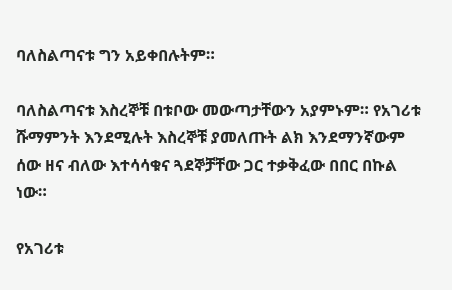ባለስልጣናቱ ግን አይቀበሉትም።

ባለስልጣናቱ እስረኞቹ በቱቦው መውጣታቸውን አያምኑም። የአገሪቱ ሹማምንት እንደሚሉት እስረኞቹ ያመለጡት ልክ እንደማንኛውም ሰው ዘና ብለው እተሳሳቁና ጓደኞቻቸው ጋር ተቃቅፈው በበር በኩል ነው።

የአገሪቱ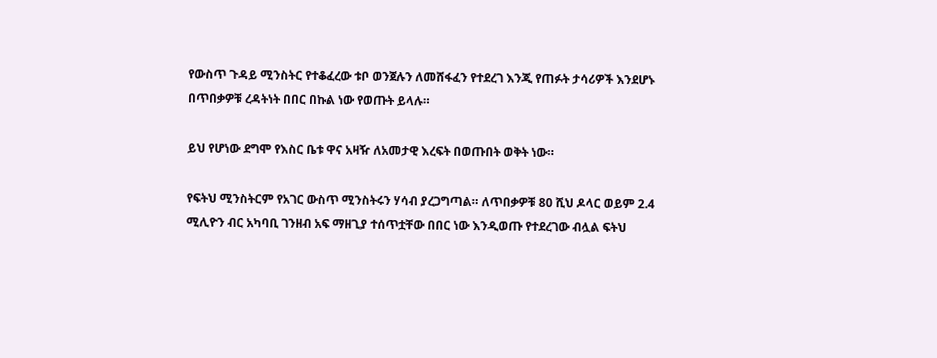የውስጥ ጉዳይ ሚንስትር የተቆፈረው ቱቦ ወንጀሉን ለመሸፋፈን የተደረገ እንጂ የጠፉት ታሳሪዎች እንደሆኑ በጥበቃዎቹ ረዳትነት በበር በኩል ነው የወጡት ይላሉ።

ይህ የሆነው ደግሞ የእስር ቤቱ ዋና አዛዥ ለአመታዊ እረፍት በወጡበት ወቅት ነው።

የፍትህ ሚንስትርም የአገር ውስጥ ሚንስትሩን ሃሳብ ያረጋግጣል። ለጥበቃዎቹ 80 ሺህ ዶላር ወይም 2.4 ሚሊዮን ብር አካባቢ ገንዘብ አፍ ማዘጊያ ተሰጥቷቸው በበር ነው እንዲወጡ የተደረገው ብሏል ፍትህ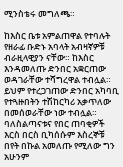ሚንስቴሩ መግለጫ።

ከእስር ቤቱ አምልጠዋል የተባሉት የዘራፊ ቡድኑ አባላት አብዛኛዎቹ ብራዚላዊያን ናቸው። ከእስር እንዳመለጡ ድንበር አቋርጠው ወዳገራቸው ተሻግረዋል ተብሏል። ይህም የተረጋገጠው ድንበር አካባቢ የተጓዙበትን ተሽከርካሪ አቃጥለው በመሰወራቸው ነው ተብሏል። ባለስልጣናቱና የበር ጠባቂዎች እርስ በርስ ቢካሰሱም እስረኞቹ በየት በኩል አመለጡ የሚለው ግን አሁንም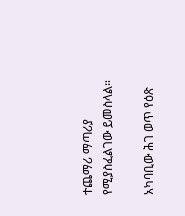ተጨማሪ ማጣሪያ የሚያስፈልገው ይመስላል።

አካባቢው ሕገ ወጥ የዕጽ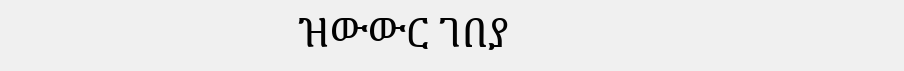ዝውውር ገበያ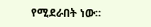የሚደራበት ነው።